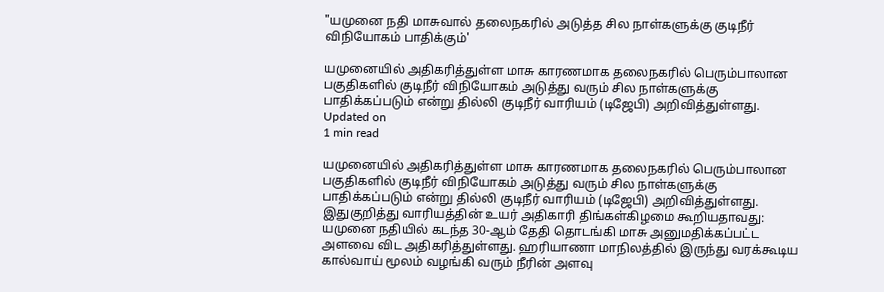"யமுனை நதி மாசுவால் தலைநகரில் அடுத்த சில நாள்களுக்கு குடிநீர் விநியோகம் பாதிக்கும்'

யமுனையில் அதிகரித்துள்ள மாசு காரணமாக தலைநகரில் பெரும்பாலான பகுதிகளில் குடிநீர் விநியோகம் அடுத்து வரும் சில நாள்களுக்கு பாதிக்கப்படும் என்று தில்லி குடிநீர் வாரியம் (டிஜேபி) அறிவித்துள்ளது.
Updated on
1 min read

யமுனையில் அதிகரித்துள்ள மாசு காரணமாக தலைநகரில் பெரும்பாலான பகுதிகளில் குடிநீர் விநியோகம் அடுத்து வரும் சில நாள்களுக்கு பாதிக்கப்படும் என்று தில்லி குடிநீர் வாரியம் (டிஜேபி) அறிவித்துள்ளது.
இதுகுறித்து வாரியத்தின் உயர் அதிகாரி திங்கள்கிழமை கூறியதாவது:
யமுனை நதியில் கடந்த 30-ஆம் தேதி தொடங்கி மாசு அனுமதிக்கப்பட்ட அளவை விட அதிகரித்துள்ளது. ஹரியாணா மாநிலத்தில் இருந்து வரக்கூடிய கால்வாய் மூலம் வழங்கி வரும் நீரின் அளவு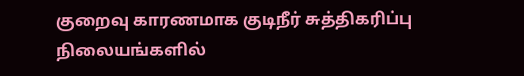குறைவு காரணமாக குடிநீர் சுத்திகரிப்பு நிலையங்களில்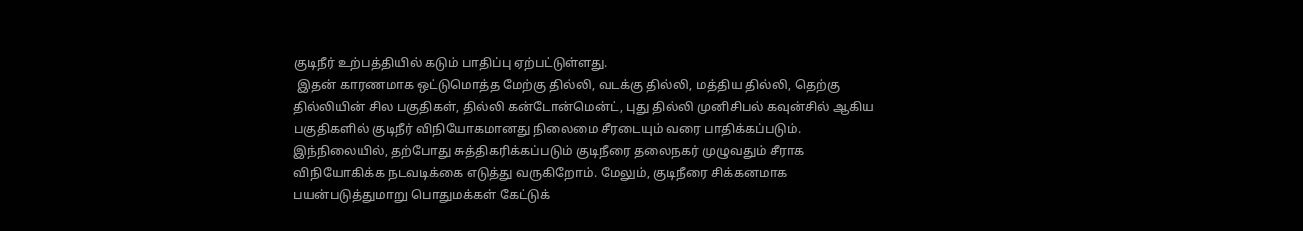குடிநீர் உற்பத்தியில் கடும் பாதிப்பு ஏற்பட்டுள்ளது.
 இதன் காரணமாக ஒட்டுமொத்த மேற்கு தில்லி, வடக்கு தில்லி, மத்திய தில்லி, தெற்கு தில்லியின் சில பகுதிகள், தில்லி கன்டோன்மென்ட், புது தில்லி முனிசிபல் கவுன்சில் ஆகிய பகுதிகளில் குடிநீர் விநியோகமானது நிலைமை சீரடையும் வரை பாதிக்கப்படும்.
இந்நிலையில், தற்போது சுத்திகரிக்கப்படும் குடிநீரை தலைநகர் முழுவதும் சீராக விநியோகிக்க நடவடிக்கை எடுத்து வருகிறோம். மேலும், குடிநீரை சிக்கனமாக பயன்படுத்துமாறு பொதுமக்கள் கேட்டுக்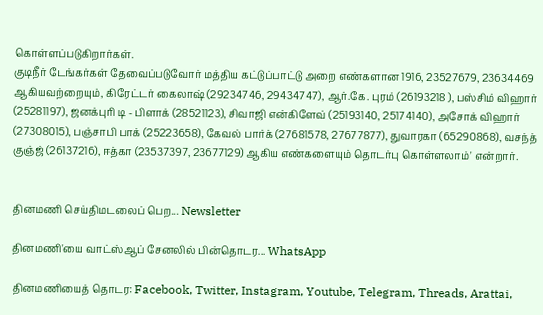கொள்ளப்படுகிறார்கள்.
குடிநீர் டேங்கர்கள் தேவைப்படுவோர் மத்திய கட்டுப்பாட்டு அறை எண்களான 1916, 23527679, 23634469 ஆகியவற்றையும், கிரேட்டர் கைலாஷ் (29234746, 29434747), ஆர்.கே. புரம் (26193218 ), பஸ்சிம் விஹார் (25281197), ஜனக்புரி டி - பிளாக் (28521123), சிவாஜி என்கிளேவ் (25193140, 25174140), அசோக் விஹார் (27308015), பஞ்சாபி பாக் (25223658), கேவல் பார்க் (27681578, 27677877), துவாரகா (65290868), வசந்த் குஞ்ஜ் (26137216), ஈத்கா (23537397, 23677129) ஆகிய எண்களையும் தொடர்பு கொள்ளலாம்' என்றார்.


தினமணி செய்திமடலைப் பெற... Newsletter

தினமணி'யை வாட்ஸ்ஆப் சேனலில் பின்தொடர... WhatsApp

தினமணியைத் தொடர: Facebook, Twitter, Instagram, Youtube, Telegram, Threads, Arattai,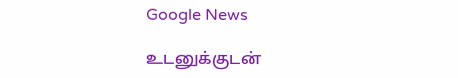Google News

உடனுக்குடன்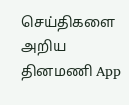செய்திகளை அறிய தினமணி App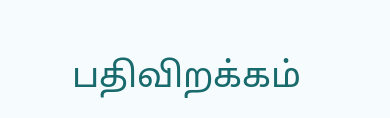பதிவிறக்கம்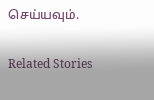செய்யவும்.

Related Stories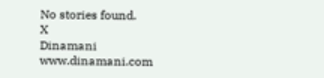No stories found.
X
Dinamani
www.dinamani.com